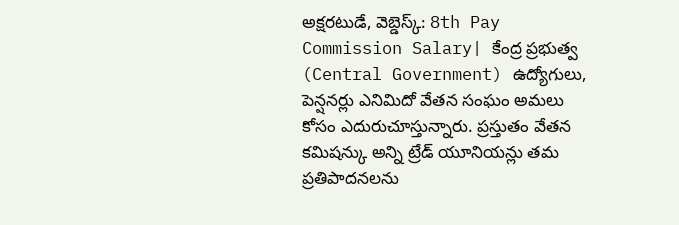అక్షరటుడే, వెబ్డెస్క్: 8th Pay Commission Salary| కేంద్ర ప్రభుత్వ (Central Government) ఉద్యోగులు, పెన్షనర్లు ఎనిమిదో వేతన సంఘం అమలు కోసం ఎదురుచూస్తున్నారు. ప్రస్తుతం వేతన కమిషన్కు అన్ని ట్రేడ్ యూనియన్లు తమ ప్రతిపాదనలను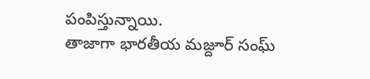పంపిస్తున్నాయి.
తాజాగా భారతీయ మజ్దూర్ సంఘ్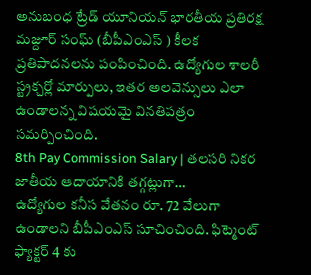అనుబంధ ట్రేడ్ యూనియన్ భారతీయ ప్రతిరక్ష మజ్దూర్ సంఘ్ (బీపీఎంఎస్ ) కీలక ప్రతిపాదనలను పంపించింది. ఉద్యోగుల శాలరీ స్ట్రక్చర్లో మార్పులు, ఇతర అలవెన్సులు ఎలా ఉండాలన్న విషయమై వినతిపత్రం సమర్పించింది.
8th Pay Commission Salary | తలసరి నికర జాతీయ ఆదాయానికి తగ్గట్లుగా…
ఉద్యోగుల కనీస వేతనం రూ. 72 వేలుగా ఉండాలని బీపీఎంఎస్ సూచించింది. ఫిట్మెంట్ ఫ్యాక్టర్ 4 కు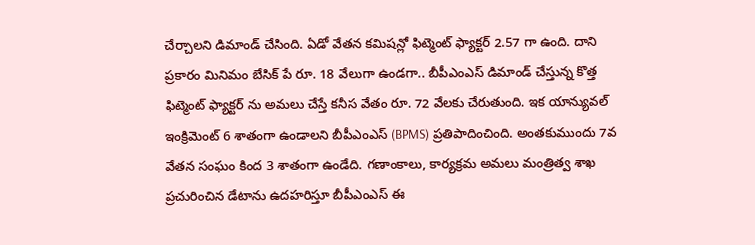చేర్చాలని డిమాండ్ చేసింది. ఏడో వేతన కమిషన్లో ఫిట్మెంట్ ఫ్యాక్టర్ 2.57 గా ఉంది. దాని ప్రకారం మినిమం బేసిక్ పే రూ. 18 వేలుగా ఉండగా.. బీపీఎంఎస్ డిమాండ్ చేస్తున్న కొత్త ఫిట్మెంట్ ఫ్యాక్టర్ ను అమలు చేస్తే కనీస వేతం రూ. 72 వేలకు చేరుతుంది. ఇక యాన్యువల్ ఇంక్రిమెంట్ 6 శాతంగా ఉండాలని బీపీఎంఎస్ (BPMS) ప్రతిపాదించింది. అంతకుముందు 7వ వేతన సంఘం కింద 3 శాతంగా ఉండేది. గణాంకాలు, కార్యక్రమ అమలు మంత్రిత్వ శాఖ ప్రచురించిన డేటాను ఉదహరిస్తూ బీపీఎంఎస్ ఈ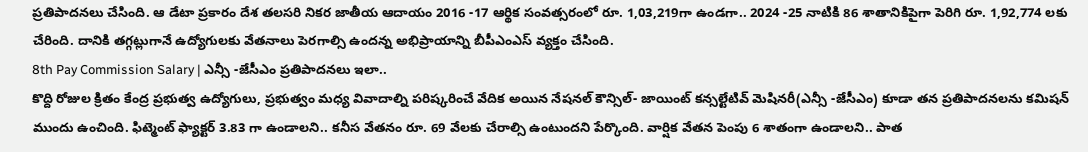ప్రతిపాదనలు చేసింది. ఆ డేటా ప్రకారం దేశ తలసరి నికర జాతీయ ఆదాయం 2016 -17 ఆర్థిక సంవత్సరంలో రూ. 1,03,219గా ఉండగా.. 2024 -25 నాటికి 86 శాతానికిపైగా పెరిగి రూ. 1,92,774 లకు చేరింది. దానికి తగ్గట్లుగానే ఉద్యోగులకు వేతనాలు పెరగాల్సి ఉందన్న అభిప్రాయాన్ని బీపీఎంఎస్ వ్యక్తం చేసింది.
8th Pay Commission Salary | ఎన్సీ -జేసీఎం ప్రతిపాదనలు ఇలా..
కొద్ది రోజుల క్రితం కేంద్ర ప్రభుత్వ ఉద్యోగులు, ప్రభుత్వం మధ్య వివాదాల్ని పరిష్కరించే వేదిక అయిన నేషనల్ కౌన్సిల్- జాయింట్ కన్సల్టేటివ్ మెషినరీ(ఎన్సీ -జేసీఎం) కూడా తన ప్రతిపాదనలను కమిషన్ ముందు ఉంచింది. ఫిట్మెంట్ ఫ్యాక్టర్ 3.83 గా ఉండాలని.. కనీస వేతనం రూ. 69 వేలకు చేరాల్సి ఉంటుందని పేర్కొంది. వార్షిక వేతన పెంపు 6 శాతంగా ఉండాలని.. పాత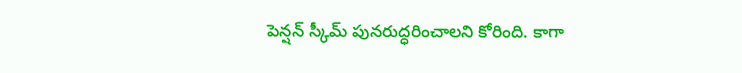పెన్షన్ స్కీమ్ పునరుద్ధరించాలని కోరింది. కాగా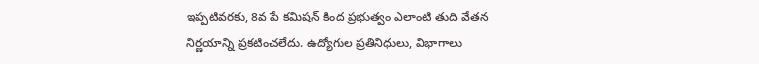ఇప్పటివరకు, 8వ పే కమిషన్ కింద ప్రభుత్వం ఎలాంటి తుది వేతన నిర్ణయాన్ని ప్రకటించలేదు. ఉద్యోగుల ప్రతినిధులు, విభాగాలు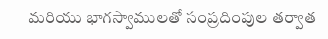మరియు భాగస్వాములతో సంప్రదింపుల తర్వాత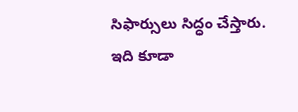సిఫార్సులు సిద్ధం చేస్తారు.
ఇది కూడా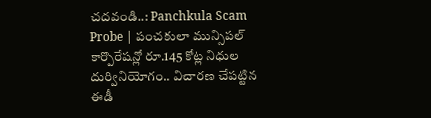చదవండి..: Panchkula Scam Probe | పంచకులా మున్సిపల్ కార్పొరేషన్లో రూ.145 కోట్ల నిధుల దుర్వినియోగం.. విచారణ చేపట్టిన ఈడీ